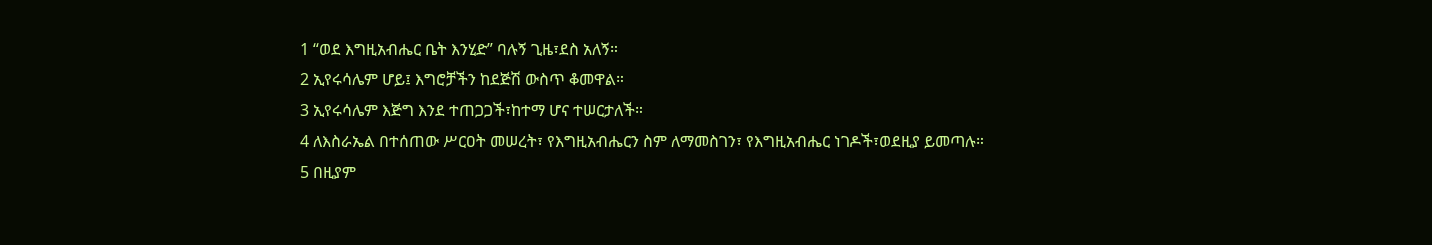1 “ወደ እግዚአብሔር ቤት እንሂድ” ባሉኝ ጊዜ፣ደስ አለኝ።
2 ኢየሩሳሌም ሆይ፤ እግሮቻችን ከደጅሽ ውስጥ ቆመዋል።
3 ኢየሩሳሌም እጅግ እንደ ተጠጋጋች፣ከተማ ሆና ተሠርታለች።
4 ለእስራኤል በተሰጠው ሥርዐት መሠረት፣ የእግዚአብሔርን ስም ለማመስገን፣ የእግዚአብሔር ነገዶች፣ወደዚያ ይመጣሉ።
5 በዚያም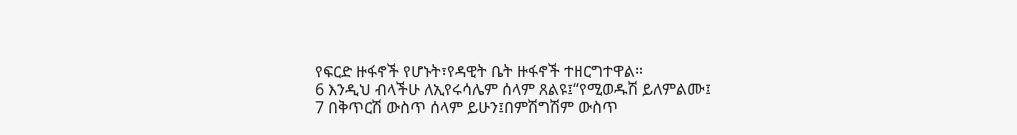የፍርድ ዙፋኖች የሆኑት፣የዳዊት ቤት ዙፋኖች ተዘርግተዋል።
6 እንዲህ ብላችሁ ለኢየሩሳሌም ሰላም ጸልዩ፤“የሚወዱሽ ይለምልሙ፤
7 በቅጥርሽ ውስጥ ሰላም ይሁን፤በምሽግሽም ውስጥ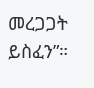መረጋጋት ይስፈን”።